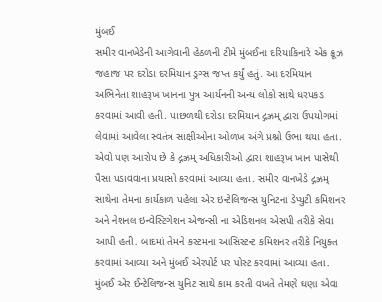મુંબઈ
સમીર વાનખેડેની આગેવાની હેઠળની ટીમે મુંબઈના દરિયાકિનારે એક ક્રૂઝ જહાજ પર દરોડા દરમિયાન ડ્રગ્સ જપ્ત કર્યું હતું. આ દરમિયાન અભિનેતા શાહરૂખ ખાનના પુત્ર આર્યનની અન્ય લોકો સાથે ધરપકડ કરવામાં આવી હતી. પાછળથી દરોડા દરમિયાન દ્ગઝ્રમ્ દ્વારા ઉપયોગમાં લેવામાં આવેલા સ્વતંત્ર સાક્ષીઓના ઓળખ અંગે પ્રશ્નો ઉભા થયા હતા. એવો પણ આરોપ છે કે દ્ગઝ્રમ્ અધિકારીઓ દ્વારા શાહરૂખ ખાન પાસેથી પૈસા પડાવવાના પ્રયાસો કરવામાં આવ્યા હતા. સમીર વાનખેડે દ્ગઝ્રમ્ સાથેના તેમના કાર્યકાળ પહેલા એર ઇન્ટેલિજન્સ યુનિટના ડેપ્યુટી કમિશનર અને નેશનલ ઇન્વેસ્ટિગેશન એજન્સી ના એડિશનલ એસપી તરીકે સેવા આપી હતી. બાદમાં તેમને કસ્ટમના આસિસ્ટન્ટ કમિશનર તરીકે નિયુક્ત કરવામાં આવ્યા અને મુંબઈ એરપોર્ટ પર પોસ્ટ કરવામાં આવ્યા હતા. મુંબઈ એર ઈન્ટેલિજન્સ યુનિટ સાથે કામ કરતી વખતે તેમણે ઘણા એવા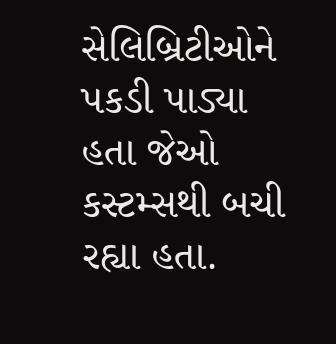સેલિબ્રિટીઓને પકડી પાડ્યા હતા જેઓ કસ્ટમ્સથી બચી રહ્યા હતા.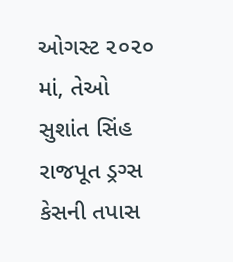ઓગસ્ટ ૨૦૨૦ માં, તેઓ સુશાંત સિંહ રાજપૂત ડ્રગ્સ કેસની તપાસ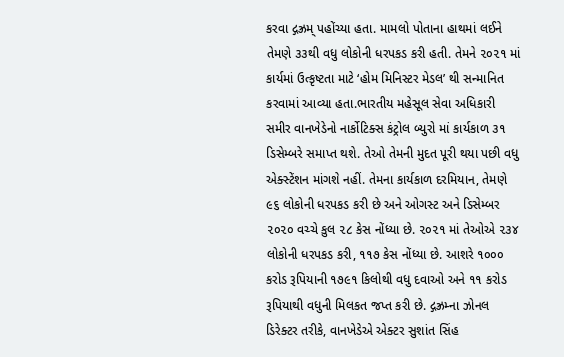કરવા દ્ગઝ્રમ્ પહોંચ્યા હતા. મામલો પોતાના હાથમાં લઈને તેમણે ૩૩થી વધુ લોકોની ધરપકડ કરી હતી. તેમને ૨૦૨૧ માં કાર્યમાં ઉત્કૃષ્ટતા માટે ‘હોમ મિનિસ્ટર મેડલ’ થી સન્માનિત કરવામાં આવ્યા હતા.ભારતીય મહેસૂલ સેવા અધિકારી સમીર વાનખેડેનો નાર્કોટિક્સ કંટ્રોલ બ્યુરો માં કાર્યકાળ ૩૧ ડિસેમ્બરે સમાપ્ત થશે. તેઓ તેમની મુદત પૂરી થયા પછી વધુ એક્સ્ટેંશન માંગશે નહીં. તેમના કાર્યકાળ દરમિયાન, તેમણે ૯૬ લોકોની ધરપકડ કરી છે અને ઓગસ્ટ અને ડિસેમ્બર ૨૦૨૦ વચ્ચે કુલ ૨૮ કેસ નોંધ્યા છે. ૨૦૨૧ માં તેઓએ ૨૩૪ લોકોની ધરપકડ કરી, ૧૧૭ કેસ નોંધ્યા છે. આશરે ૧૦૦૦ કરોડ રૂપિયાની ૧૭૯૧ કિલોથી વધુ દવાઓ અને ૧૧ કરોડ રૂપિયાથી વધુની મિલકત જપ્ત કરી છે. દ્ગઝ્રમ્ના ઝોનલ ડિરેક્ટર તરીકે, વાનખેડેએ એક્ટર સુશાંત સિંહ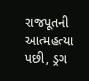રાજપૂતની આત્મહત્યા પછી, ડ્રગ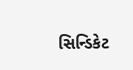સિન્ડિકેટ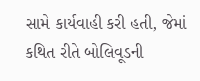સામે કાર્યવાહી કરી હતી, જેમાં કથિત રીતે બોલિવૂડની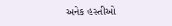અનેક હસ્તીઓ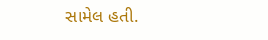સામેલ હતી.